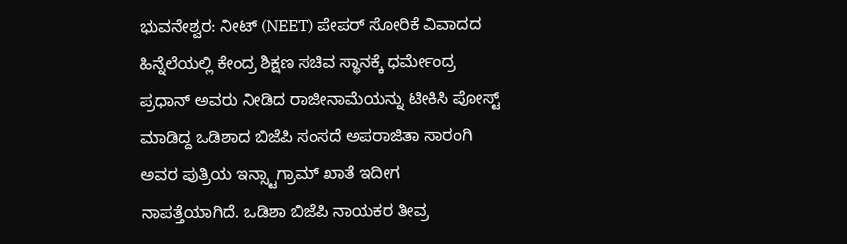ಭುವನೇಶ್ವರ: ನೀಟ್ (NEET) ಪೇಪರ್ ಸೋರಿಕೆ ವಿವಾದದ ಹಿನ್ನೆಲೆಯಲ್ಲಿ ಕೇಂದ್ರ ಶಿಕ್ಷಣ ಸಚಿವ ಸ್ಥಾನಕ್ಕೆ ಧರ್ಮೇಂದ್ರ ಪ್ರಧಾನ್ ಅವರು ನೀಡಿದ ರಾಜೀನಾಮೆಯನ್ನು ಟೀಕಿಸಿ ಪೋಸ್ಟ್ ಮಾಡಿದ್ದ ಒಡಿಶಾದ ಬಿಜೆಪಿ ಸಂಸದೆ ಅಪರಾಜಿತಾ ಸಾರಂಗಿ ಅವರ ಪುತ್ರಿಯ ಇನ್ಸ್ಟಾಗ್ರಾಮ್ ಖಾತೆ ಇದೀಗ ನಾಪತ್ತೆಯಾಗಿದೆ. ಒಡಿಶಾ ಬಿಜೆಪಿ ನಾಯಕರ ತೀವ್ರ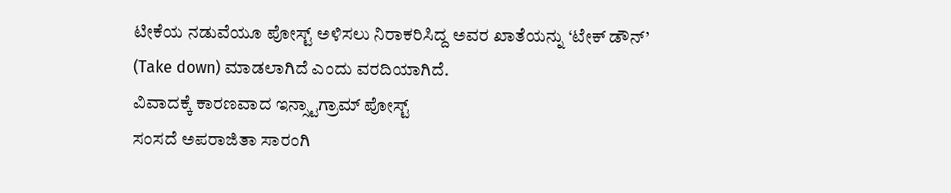ಟೀಕೆಯ ನಡುವೆಯೂ ಪೋಸ್ಟ್ ಅಳಿಸಲು ನಿರಾಕರಿಸಿದ್ದ ಅವರ ಖಾತೆಯನ್ನು ‘ಟೇಕ್ ಡೌನ್’ (Take down) ಮಾಡಲಾಗಿದೆ ಎಂದು ವರದಿಯಾಗಿದೆ.
ವಿವಾದಕ್ಕೆ ಕಾರಣವಾದ ಇನ್ಸ್ಟಾಗ್ರಾಮ್ ಪೋಸ್ಟ್
ಸಂಸದೆ ಅಪರಾಜಿತಾ ಸಾರಂಗಿ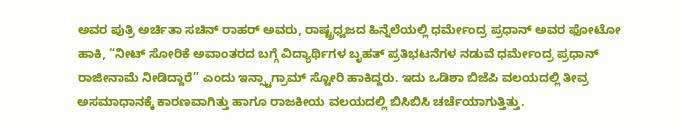ಅವರ ಪುತ್ರಿ ಅರ್ಚಿತಾ ಸಚಿನ್ ರಾಹರ್ ಅವರು, ರಾಷ್ಟ್ರಧ್ವಜದ ಹಿನ್ನೆಲೆಯಲ್ಲಿ ಧರ್ಮೇಂದ್ರ ಪ್ರಧಾನ್ ಅವರ ಫೋಟೋ ಹಾಕಿ, “ನೀಟ್ ಸೋರಿಕೆ ಅವಾಂತರದ ಬಗ್ಗೆ ವಿದ್ಯಾರ್ಥಿಗಳ ಬೃಹತ್ ಪ್ರತಿಭಟನೆಗಳ ನಡುವೆ ಧರ್ಮೇಂದ್ರ ಪ್ರಧಾನ್ ರಾಜೀನಾಮೆ ನೀಡಿದ್ದಾರೆ” ಎಂದು ಇನ್ಸ್ಟಾಗ್ರಾಮ್ ಸ್ಟೋರಿ ಹಾಕಿದ್ದರು. ಇದು ಒಡಿಶಾ ಬಿಜೆಪಿ ವಲಯದಲ್ಲಿ ತೀವ್ರ ಅಸಮಾಧಾನಕ್ಕೆ ಕಾರಣವಾಗಿತ್ತು ಹಾಗೂ ರಾಜಕೀಯ ವಲಯದಲ್ಲಿ ಬಿಸಿಬಿಸಿ ಚರ್ಚೆಯಾಗುತ್ತಿತ್ತು.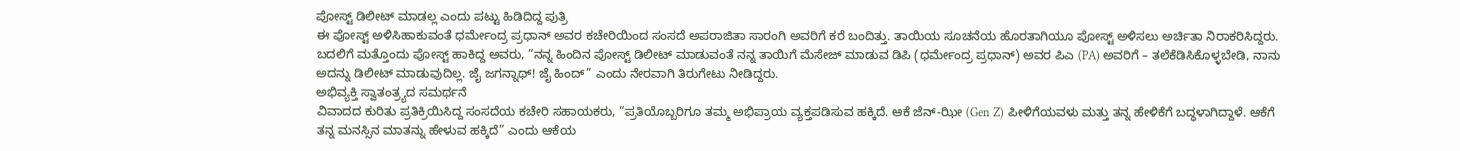ಪೋಸ್ಟ್ ಡಿಲೀಟ್ ಮಾಡಲ್ಲ ಎಂದು ಪಟ್ಟು ಹಿಡಿದಿದ್ದ ಪುತ್ರಿ
ಈ ಪೋಸ್ಟ್ ಅಳಿಸಿಹಾಕುವಂತೆ ಧರ್ಮೇಂದ್ರ ಪ್ರಧಾನ್ ಅವರ ಕಚೇರಿಯಿಂದ ಸಂಸದೆ ಅಪರಾಜಿತಾ ಸಾರಂಗಿ ಅವರಿಗೆ ಕರೆ ಬಂದಿತ್ತು. ತಾಯಿಯ ಸೂಚನೆಯ ಹೊರತಾಗಿಯೂ ಪೋಸ್ಟ್ ಅಳಿಸಲು ಅರ್ಚಿತಾ ನಿರಾಕರಿಸಿದ್ದರು.
ಬದಲಿಗೆ ಮತ್ತೊಂದು ಪೋಸ್ಟ್ ಹಾಕಿದ್ದ ಅವರು, “ನನ್ನ ಹಿಂದಿನ ಪೋಸ್ಟ್ ಡಿಲೀಟ್ ಮಾಡುವಂತೆ ನನ್ನ ತಾಯಿಗೆ ಮೆಸೇಜ್ ಮಾಡುವ ಡಿಪಿ (ಧರ್ಮೇಂದ್ರ ಪ್ರಧಾನ್) ಅವರ ಪಿಎ (PA) ಅವರಿಗೆ – ತಲೆಕೆಡಿಸಿಕೊಳ್ಳಬೇಡಿ, ನಾನು ಅದನ್ನು ಡಿಲೀಟ್ ಮಾಡುವುದಿಲ್ಲ. ಜೈ ಜಗನ್ನಾಥ್! ಜೈ ಹಿಂದ್” ಎಂದು ನೇರವಾಗಿ ತಿರುಗೇಟು ನೀಡಿದ್ದರು.
ಅಭಿವ್ಯಕ್ತಿ ಸ್ವಾತಂತ್ರ್ಯದ ಸಮರ್ಥನೆ
ವಿವಾದದ ಕುರಿತು ಪ್ರತಿಕ್ರಿಯಿಸಿದ್ದ ಸಂಸದೆಯ ಕಚೇರಿ ಸಹಾಯಕರು, “ಪ್ರತಿಯೊಬ್ಬರಿಗೂ ತಮ್ಮ ಅಭಿಪ್ರಾಯ ವ್ಯಕ್ತಪಡಿಸುವ ಹಕ್ಕಿದೆ. ಆಕೆ ಜೆನ್-ಝೀ (Gen Z) ಪೀಳಿಗೆಯವಳು ಮತ್ತು ತನ್ನ ಹೇಳಿಕೆಗೆ ಬದ್ಧಳಾಗಿದ್ದಾಳೆ. ಆಕೆಗೆ ತನ್ನ ಮನಸ್ಸಿನ ಮಾತನ್ನು ಹೇಳುವ ಹಕ್ಕಿದೆ” ಎಂದು ಆಕೆಯ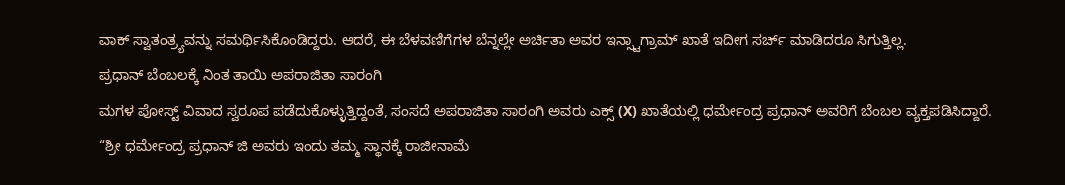ವಾಕ್ ಸ್ವಾತಂತ್ರ್ಯವನ್ನು ಸಮರ್ಥಿಸಿಕೊಂಡಿದ್ದರು. ಆದರೆ, ಈ ಬೆಳವಣಿಗೆಗಳ ಬೆನ್ನಲ್ಲೇ ಅರ್ಚಿತಾ ಅವರ ಇನ್ಸ್ಟಾಗ್ರಾಮ್ ಖಾತೆ ಇದೀಗ ಸರ್ಚ್ ಮಾಡಿದರೂ ಸಿಗುತ್ತಿಲ್ಲ.
ಪ್ರಧಾನ್ ಬೆಂಬಲಕ್ಕೆ ನಿಂತ ತಾಯಿ ಅಪರಾಜಿತಾ ಸಾರಂಗಿ
ಮಗಳ ಪೋಸ್ಟ್ ವಿವಾದ ಸ್ವರೂಪ ಪಡೆದುಕೊಳ್ಳುತ್ತಿದ್ದಂತೆ, ಸಂಸದೆ ಅಪರಾಜಿತಾ ಸಾರಂಗಿ ಅವರು ಎಕ್ಸ್ (X) ಖಾತೆಯಲ್ಲಿ ಧರ್ಮೇಂದ್ರ ಪ್ರಧಾನ್ ಅವರಿಗೆ ಬೆಂಬಲ ವ್ಯಕ್ತಪಡಿಸಿದ್ದಾರೆ.
“ಶ್ರೀ ಧರ್ಮೇಂದ್ರ ಪ್ರಧಾನ್ ಜಿ ಅವರು ಇಂದು ತಮ್ಮ ಸ್ಥಾನಕ್ಕೆ ರಾಜೀನಾಮೆ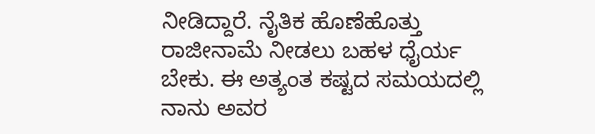ನೀಡಿದ್ದಾರೆ. ನೈತಿಕ ಹೊಣೆಹೊತ್ತು ರಾಜೀನಾಮೆ ನೀಡಲು ಬಹಳ ಧೈರ್ಯ ಬೇಕು. ಈ ಅತ್ಯಂತ ಕಷ್ಟದ ಸಮಯದಲ್ಲಿ ನಾನು ಅವರ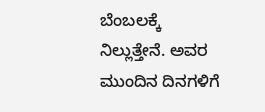ಬೆಂಬಲಕ್ಕೆ ನಿಲ್ಲುತ್ತೇನೆ. ಅವರ ಮುಂದಿನ ದಿನಗಳಿಗೆ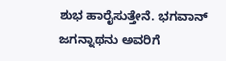ಶುಭ ಹಾರೈಸುತ್ತೇನೆ. ಭಗವಾನ್ ಜಗನ್ನಾಥನು ಅವರಿಗೆ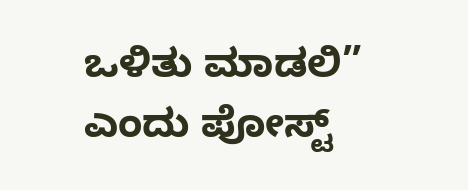ಒಳಿತು ಮಾಡಲಿ” ಎಂದು ಪೋಸ್ಟ್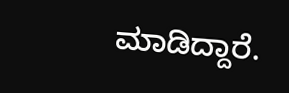ಮಾಡಿದ್ದಾರೆ.